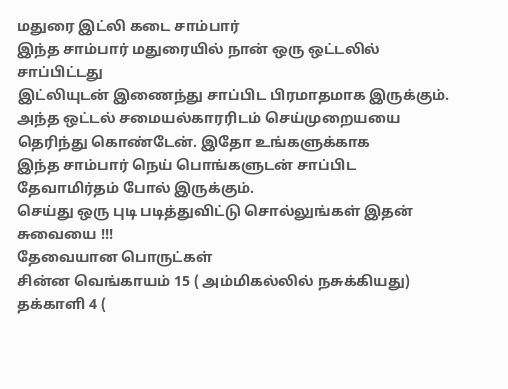மதுரை இட்லி கடை சாம்பார்
இந்த சாம்பார் மதுரையில் நான் ஒரு ஒட்டலில் சாப்பிட்டது
இட்லியுடன் இணைந்து சாப்பிட பிரமாதமாக இருக்கும்.
அந்த ஒட்டல் சமையல்காரரிடம் செய்முறையயை தெரிந்து கொண்டேன். இதோ உங்களுக்காக
இந்த சாம்பார் நெய் பொங்களுடன் சாப்பிட தேவாமிர்தம் போல் இருக்கும்.
செய்து ஒரு புடி படித்துவிட்டு சொல்லுங்கள் இதன் சுவையை !!!
தேவையான பொருட்கள்
சின்ன வெங்காயம் 15 ( அம்மிகல்லில் நசுக்கியது)
தக்காளி 4 (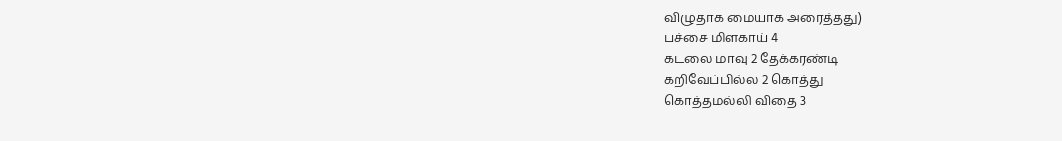விழுதாக மையாக அரைத்தது)
பச்சை மிளகாய் 4
கடலை மாவு 2 தேக்கரண்டி
கறிவேப்பில்ல 2 கொத்து
கொத்தமல்லி விதை 3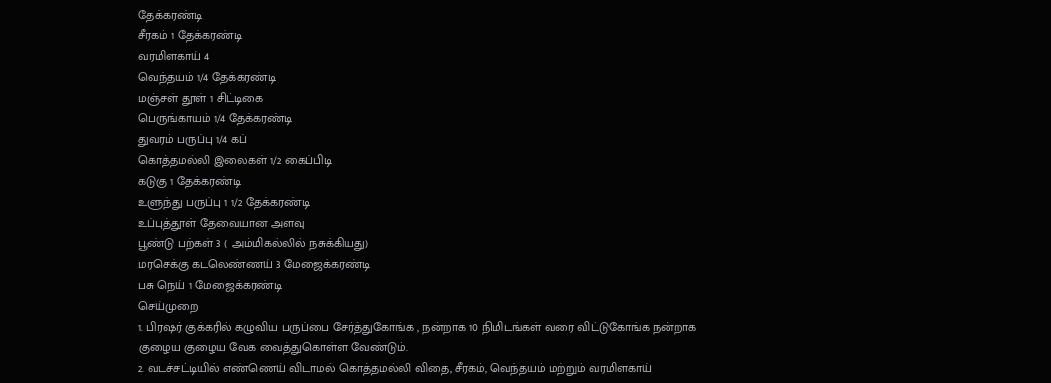தேக்கரண்டி
சீரகம் 1 தேக்கரண்டி
வரமிளகாய் 4
வெந்தயம் 1/4 தேக்கரண்டி
மஞ்சள் தூள் 1 சிட்டிகை
பெருங்காயம் 1/4 தேக்கரண்டி
துவரம் பருப்பு 1/4 கப்
கொத்தமல்லி இலைகள் 1/2 கைப்பிடி
கடுகு 1 தேக்கரண்டி
உளுந்து பருப்பு 1 1/2 தேக்கரண்டி
உப்புத்தூள் தேவையான அளவு
பூண்டு பற்கள் 3 ( அம்மிகல்லில் நசுக்கியது)
மரசெக்கு கடலெண்ணய் 3 மேஜைக்கரண்டி
பசு நெய் 1 மேஜைக்கரண்டி
செய்முறை
1. பிரஷர் குக்கரில் கழுவிய பருப்பை சேர்த்துகோங்க , நன்றாக 10 நிமிடங்கள் வரை விட்டுகோங்க நன்றாக குழைய குழைய வேக வைத்துகொள்ள வேண்டும்.
2. வடச்சட்டியில் எண்ணெய் விடாமல் கொத்தமல்லி விதை, சீரகம், வெந்தயம் மற்றும் வரமிளகாய்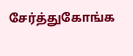சேர்த்துகோங்க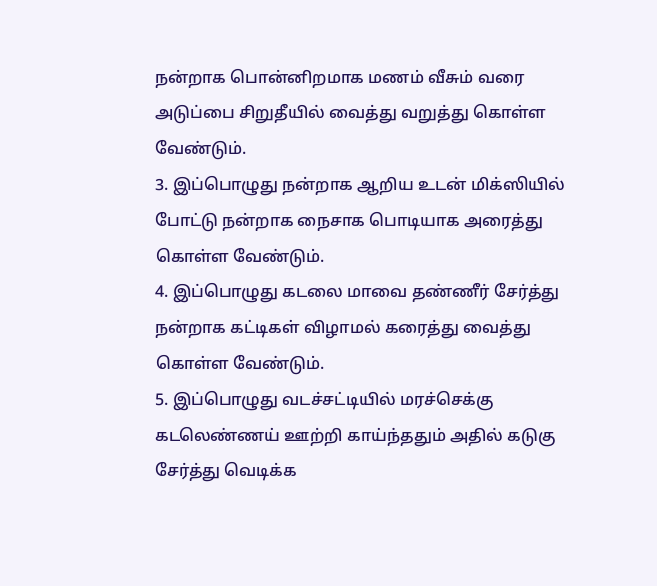நன்றாக பொன்னிறமாக மணம் வீசும் வரை அடுப்பை சிறுதீயில் வைத்து வறுத்து கொள்ள வேண்டும்.
3. இப்பொழுது நன்றாக ஆறிய உடன் மிக்ஸியில் போட்டு நன்றாக நைசாக பொடியாக அரைத்து கொள்ள வேண்டும்.
4. இப்பொழுது கடலை மாவை தண்ணீர் சேர்த்து நன்றாக கட்டிகள் விழாமல் கரைத்து வைத்து கொள்ள வேண்டும்.
5. இப்பொழுது வடச்சட்டியில் மரச்செக்கு கடலெண்ணய் ஊற்றி காய்ந்ததும் அதில் கடுகு சேர்த்து வெடிக்க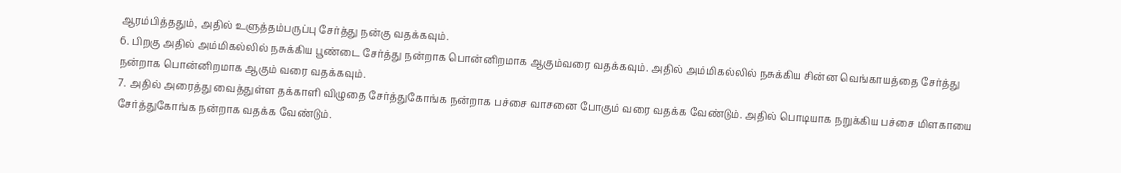ஆரம்பித்ததும், அதில் உளுத்தம்பருப்பு சேர்த்து நன்கு வதக்கவும்.
6. பிறகு அதில் அம்மிகல்லில் நசுக்கிய பூண்டை சேர்த்து நன்றாக பொன்னிறமாக ஆகும்வரை வதக்கவும். அதில் அம்மிகல்லில் நசுக்கிய சின்ன வெங்காயத்தை சேர்த்து நன்றாக பொன்னிறமாக ஆகும் வரை வதக்கவும்.
7. அதில் அரைத்து வைத்துள்ள தக்காளி விழுதை சேர்த்துகோங்க நன்றாக பச்சை வாசனை போகும் வரை வதக்க வேண்டும். அதில் பொடியாக நறுக்கிய பச்சை மிளகாயை சேர்த்துகோங்க நன்றாக வதக்க வேண்டும்.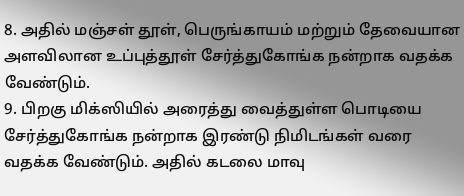8. அதில் மஞ்சள் தூள், பெருங்காயம் மற்றும் தேவையான அளவிலான உப்புத்தூள் சேர்த்துகோங்க நன்றாக வதக்க வேண்டும்.
9. பிறகு மிக்ஸியில் அரைத்து வைத்துள்ள பொடியை சேர்த்துகோங்க நன்றாக இரண்டு நிமிடங்கள் வரை வதக்க வேண்டும். அதில் கடலை மாவு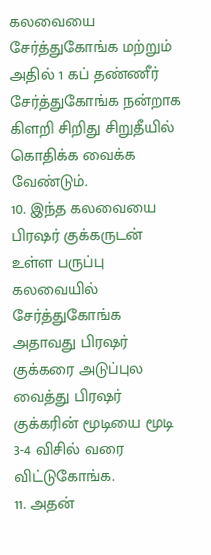கலவையை சேர்த்துகோங்க மற்றும் அதில் 1 கப் தண்ணீர் சேர்த்துகோங்க நன்றாக கிளறி சிறிது சிறுதீயில் கொதிக்க வைக்க வேண்டும்.
10. இந்த கலவையை பிரஷர் குக்கருடன் உள்ள பருப்பு கலவையில் சேர்த்துகோங்க அதாவது பிரஷர் குக்கரை அடுப்புல வைத்து பிரஷர் குக்கரின் மூடியை மூடி 3-4 விசில் வரை விட்டுகோங்க.
11. அதன்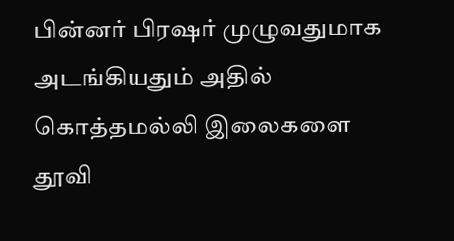பின்னர் பிரஷர் முழுவதுமாக அடங்கியதும் அதில் கொத்தமல்லி இலைகளை தூவி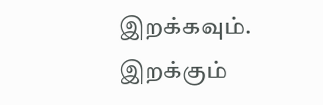இறக்கவும். இறக்கும்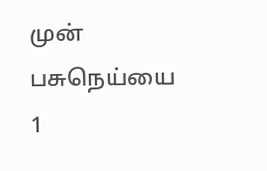முன் பசுநெய்யை 1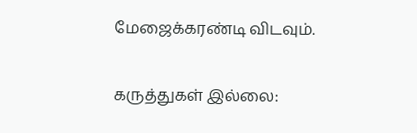மேஜைக்கரண்டி விடவும்.

கருத்துகள் இல்லை: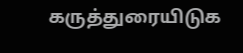கருத்துரையிடுக